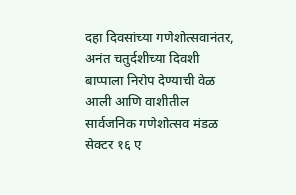दहा दिवसांच्या गणेशोत्सवानंतर, अनंत चतुर्दशीच्या दिवशी बाप्पाला निरोप देण्याची वेळ आली आणि वाशीतील सार्वजनिक गणेशोत्सव मंडळ सेक्टर १६ ए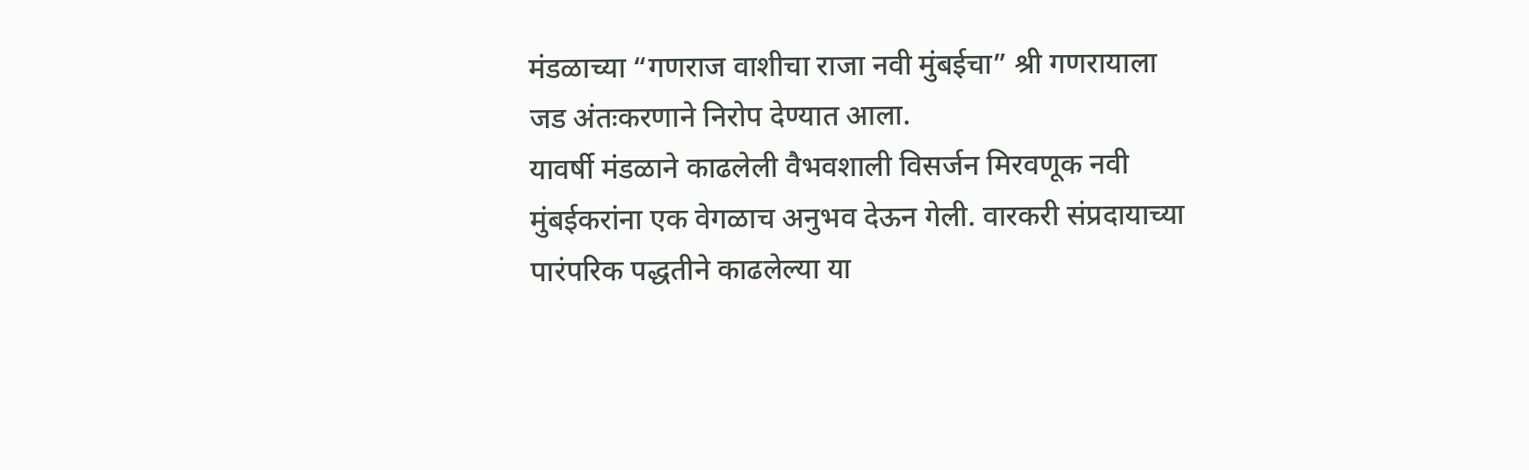मंडळाच्या “गणराज वाशीचा राजा नवी मुंबईचा” श्री गणरायाला जड अंतःकरणाने निरोप देण्यात आला.
यावर्षी मंडळाने काढलेली वैभवशाली विसर्जन मिरवणूक नवी मुंबईकरांना एक वेगळाच अनुभव देऊन गेली. वारकरी संप्रदायाच्या पारंपरिक पद्धतीने काढलेल्या या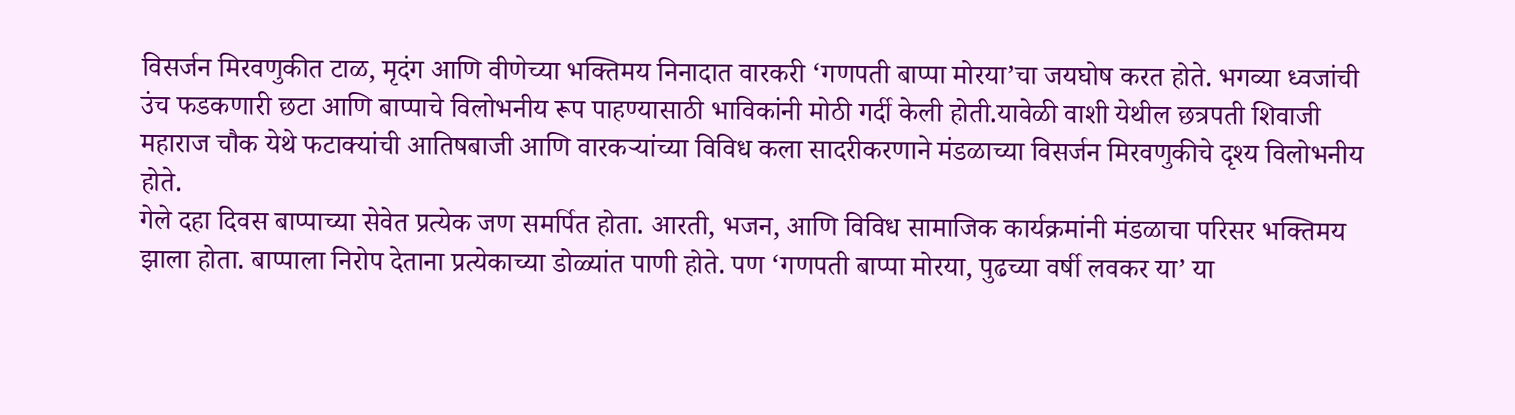विसर्जन मिरवणुकीत टाळ, मृदंग आणि वीणेच्या भक्तिमय निनादात वारकरी ‘गणपती बाप्पा मोरया’चा जयघोष करत होते. भगव्या ध्वजांची उंच फडकणारी छटा आणि बाप्पाचे विलोभनीय रूप पाहण्यासाठी भाविकांनी मोठी गर्दी केली होती.यावेळी वाशी येथील छत्रपती शिवाजी महाराज चौक येथे फटाक्यांची आतिषबाजी आणि वारकऱ्यांच्या विविध कला सादरीकरणाने मंडळाच्या विसर्जन मिरवणुकीचे दृश्य विलोभनीय होते.
गेले दहा दिवस बाप्पाच्या सेवेत प्रत्येक जण समर्पित होता. आरती, भजन, आणि विविध सामाजिक कार्यक्रमांनी मंडळाचा परिसर भक्तिमय झाला होता. बाप्पाला निरोप देताना प्रत्येकाच्या डोळ्यांत पाणी होते. पण ‘गणपती बाप्पा मोरया, पुढच्या वर्षी लवकर या’ या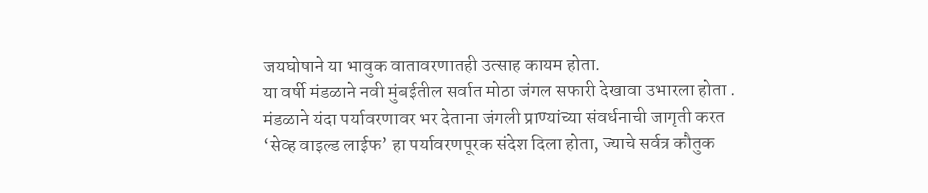जयघोषाने या भावुक वातावरणातही उत्साह कायम होता.
या वर्षी मंडळाने नवी मुंबईतील सर्वात मोठा जंगल सफारी देखावा उभारला होता . मंडळाने यंदा पर्यावरणावर भर देताना जंगली प्राण्यांच्या संवर्धनाची जागृती करत ‘सेव्ह वाइल्ड लाईफ’ हा पर्यावरणपूरक संदेश दिला होता, ज्याचे सर्वत्र कौतुक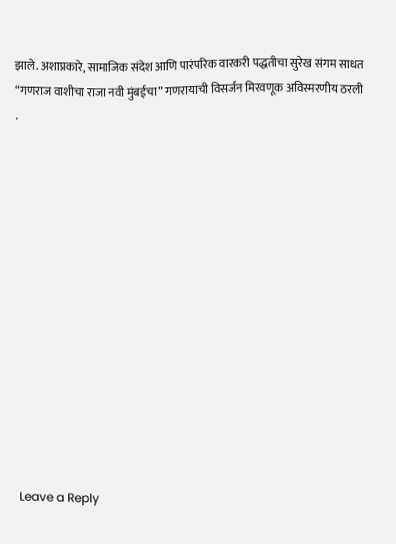झाले. अशाप्रकारे, सामाजिक संदेश आणि पारंपरिक वारकरी पद्धतीचा सुरेख संगम साधत “गणराज वाशीचा राजा नवी मुंबईचा” गणरायाची विसर्जन मिरवणूक अविस्मरणीय ठरली .














Leave a Reply